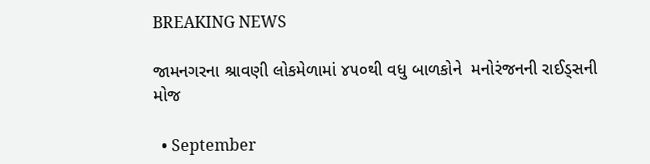BREAKING NEWS

જામનગરના શ્રાવણી લોકમેળામાં ૪૫૦થી વધુ બાળકોને  મનોરંજનની રાઈડ્સની મોજ

  • September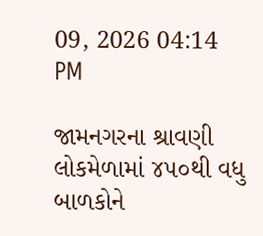09, 2026 04:14 PM

જામનગરના શ્રાવણી લોકમેળામાં ૪૫૦થી વધુ બાળકોને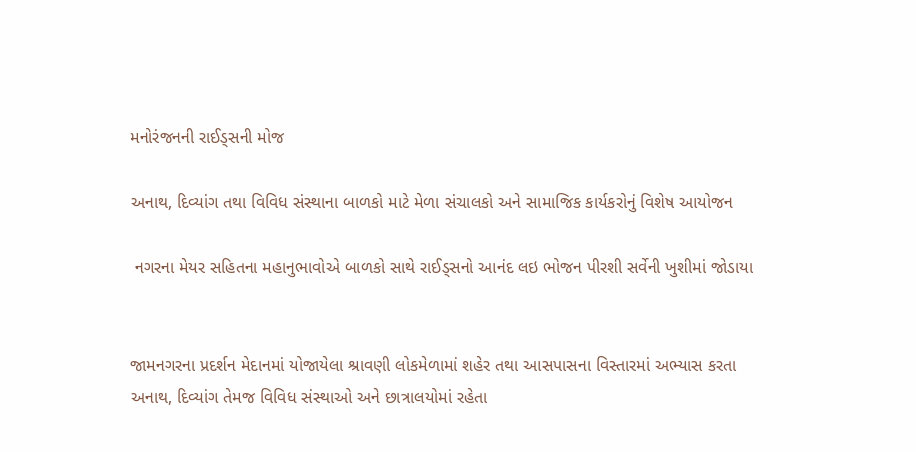મનોરંજનની રાઈડ્સની મોજ

અનાથ, દિવ્યાંગ તથા વિવિધ સંસ્થાના બાળકો માટે મેળા સંચાલકો અને સામાજિક કાર્યકરોનું વિશેષ આયોજન

 નગરના મેયર સહિતના મહાનુભાવોએ બાળકો સાથે રાઈડ્સનો આનંદ લઇ ભોજન પીરશી સર્વેની ખુશીમાં જોડાયા


જામનગરના પ્રદર્શન મેદાનમાં યોજાયેલા શ્રાવણી લોકમેળામાં શહેર તથા આસપાસના વિસ્તારમાં અભ્યાસ કરતા અનાથ, દિવ્યાંગ તેમજ વિવિધ સંસ્થાઓ અને છાત્રાલયોમાં રહેતા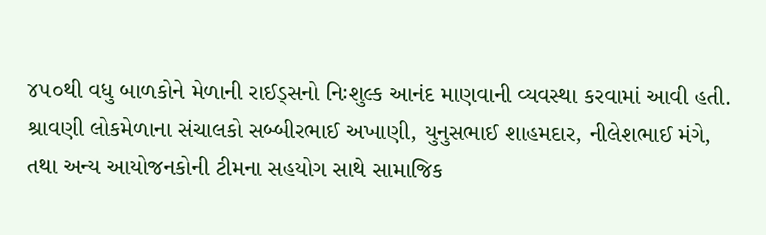૪૫૦થી વધુ બાળકોને મેળાની રાઈડ્સનો નિઃશુલ્ક આનંદ માણવાની વ્યવસ્થા કરવામાં આવી હતી.
શ્રાવણી લોકમેળાના સંચાલકો સબ્બીરભાઈ અખાણી, યુનુસભાઈ શાહમદાર, નીલેશભાઈ મંગે, તથા અન્ય આયોજનકોની ટીમના સહયોગ સાથે સામાજિક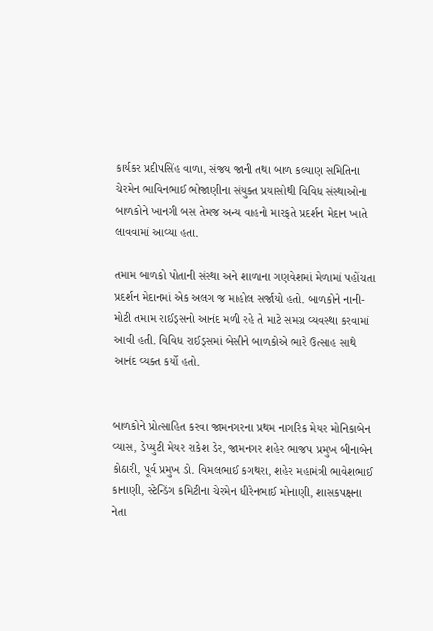કાર્યકર પ્રદીપસિંહ વાળા, સંજય જાની તથા બાળ કલ્યાણ સમિતિના ચેરમેન ભાવિનભાઈ ભોજાણીના સંયુક્ત પ્રયાસોથી વિવિધ સંસ્થાઓના બાળકોને ખાનગી બસ તેમજ અન્ય વાહનો મારફતે પ્રદર્શન મેદાન ખાતે લાવવામાં આવ્યા હતા.

તમામ બાળકો પોતાની સંસ્થા અને શાળાના ગણવેશમાં મેળામાં પહોંચતા પ્રદર્શન મેદાનમાં એક અલગ જ માહોલ સર્જાયો હતો. બાળકોને નાની-મોટી તમામ રાઈડ્સનો આનંદ મળી રહે તે માટે સમગ્ર વ્યવસ્થા કરવામાં આવી હતી. વિવિધ રાઈડ્સમાં બેસીને બાળકોએ ભારે ઉત્સાહ સાથે આનંદ વ્યક્ત કર્યો હતો.


બાળકોને પ્રોત્સાહિત કરવા જામનગરના પ્રથમ નાગરિક મેયર મોનિકાબેન વ્યાસ, ડેપ્યુટી મેયર રાકેશ ડેર, જામનગર શહેર ભાજપ પ્રમુખ બીનાબેન કોઠારી, પૂર્વ પ્રમુખ ડો. વિમલભાઈ કગથરા, શહેર મહામંત્રી ભાવેશભાઈ કાનાણી, સ્ટેન્ડિંગ કમિટીના ચેરમેન ધીરેનભાઈ મોનાણી, શાસકપક્ષના નેતા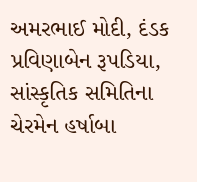અમરભાઈ મોદી, દંડક પ્રવિણાબેન રૂપડિયા, સાંસ્કૃતિક સમિતિના ચેરમેન હર્ષાબા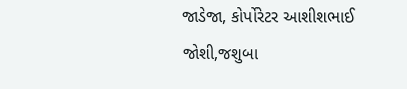જાડેજા, કોર્પોરેટર આશીશભાઈ જોશી,જશુબા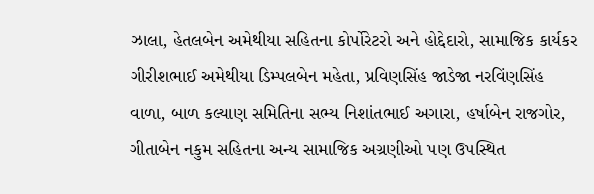ઝાલા, હેતલબેન અમેથીયા સહિતના કોર્પોરેટરો અને હોદ્દેદારો, સામાજિક કાર્યકર ગીરીશભાઈ અમેથીયા ડિમ્પલબેન મહેતા, પ્રવિણસિંહ જાડેજા નરવિંણસિંહ વાળા, બાળ કલ્યાણ સમિતિના સભ્ય નિશાંતભાઈ અગારા, હર્ષાબેન રાજગોર, ગીતાબેન નકુમ સહિતના અન્ય સામાજિક અગ્રણીઓ પણ ઉપસ્થિત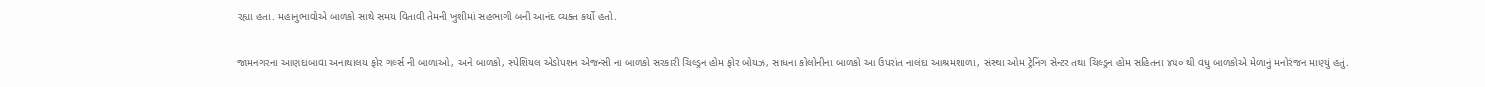રહ્યા હતા. મહાનુભાવોએ બાળકો સાથે સમય વિતાવી તેમની ખુશીમાં સહભાગી બની આનંદ વ્યક્ત કર્યો હતો.

જામનગરના આણદાબાવા અનાથાલય ફોર ગર્લ્સ ની બાળાઓ, અને બાળકો, સ્પેશિયલ એડોપશન એજન્સી ના બાળકો સરકારી ચિલ્ડ્રન હોમ ફોર બોયઝ, સાધના કોલોનીના બાળકો આ ઉપરાંત નાલંદા આશ્રમશાળા, સંસ્થા ઓમ ટ્રેનિંગ સેન્ટર તથા ચિલ્ડ્રન હોમ સહિતના ૪૫૦ થી વધુ બાળકોએ મેળાનું મનોરંજન માણ્યું હતું.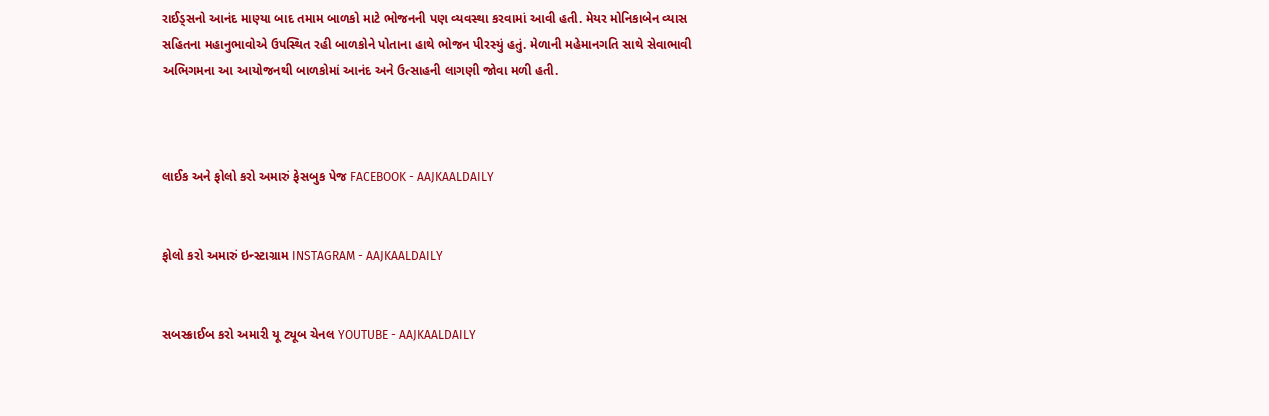રાઈડ્સનો આનંદ માણ્યા બાદ તમામ બાળકો માટે ભોજનની પણ વ્યવસ્થા કરવામાં આવી હતી. મેયર મોનિકાબેન વ્યાસ સહિતના મહાનુભાવોએ ઉપસ્થિત રહી બાળકોને પોતાના હાથે ભોજન પીરસ્યું હતું. મેળાની મહેમાનગતિ સાથે સેવાભાવી અભિગમના આ આયોજનથી બાળકોમાં આનંદ અને ઉત્સાહની લાગણી જોવા મળી હતી.



લાઈક અને ફોલો કરો અમારું ફેસબુક પેજ FACEBOOK - AAJKAALDAILY


ફોલો કરો અમારું ઇન્સ્ટાગ્રામ INSTAGRAM - AAJKAALDAILY


સબસ્ક્રાઈબ કરો અમારી યૂ ટ્યૂબ ચેનલ YOUTUBE - AAJKAALDAILY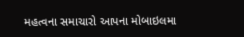મહત્વના સમાચારો આપના મોબાઇલમા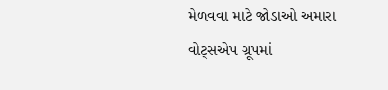મેળવવા માટે જોડાઓ અમારા વોટ્સએપ ગ્રૂપમાં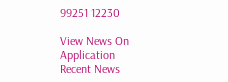99251 12230

View News On Application
Recent News